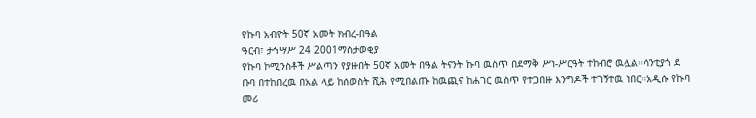የኩባ አብዮት 50ኛ አመት ክብረ-በዓል
ዓርብ፣ ታኅሣሥ 24 2001ማስታወቂያ
የኩባ ኮሚንስቶች ሥልጣን የያዙበት 50ኛ አመት በዓል ትናንት ኩባ ዉስጥ በደማቅ ሥነ-ሥርዓት ተከብሮ ዉሏል።ሳንቲያጎ ደ ቡባ በተከበረዉ በአል ላይ ከሰወስት ሺሕ የሚበልጡ ከዉጪና ከሐገር ዉስጥ የተጋበዙ እንግዶች ተገኝተዉ ነበር።አዲሱ የኩባ መሪ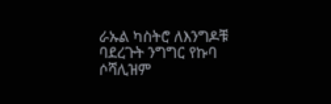ራኡል ካስትሮ ለእንግዶቹ ባደረጉት ንግግር የኩባ ሶሻሊዝም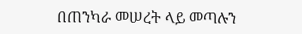በጠንካራ መሠረት ላይ መጣሉን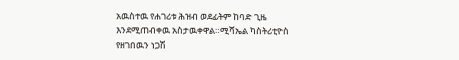አዉስተዉ የሐገሪቱ ሕዝብ ወደፊትም ከባድ ጊዜ እንደሚጠብቀዉ አስታዉቀዋል።ሚሻኤል ካስትሪቲዮስ የዘገበዉን ነጋሽ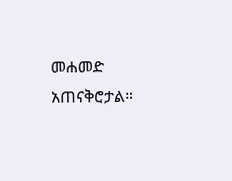መሐመድ አጠናቅሮታል።